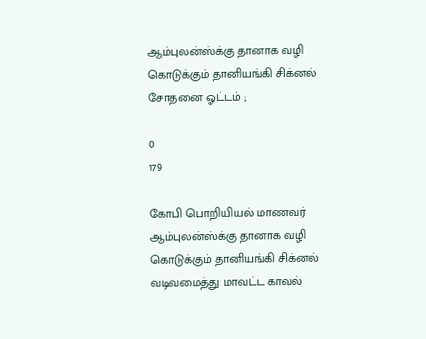ஆம்புலன்ஸ்க்கு தானாக வழி கொடுக்கும் தானியங்கி சிக்னல் சோதனை ஓட்டம் ;

0
179

கோபி பொறியியல் மாணவர் ஆம்புலன்ஸ்க்கு தானாக வழி கொடுக்கும் தானியங்கி சிக்னல் வடிவமைத்து மாவட்ட காவல்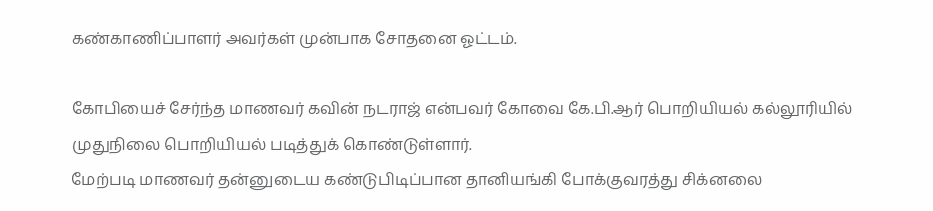கண்காணிப்பாளர் அவர்கள் முன்பாக சோதனை ஓட்டம்.

கோபியைச் சேர்ந்த மாணவர் கவின் நடராஜ் என்பவர் கோவை கே.பி.ஆர் பொறியியல் கல்லூரியில் முதுநிலை பொறியியல் படித்துக் கொண்டுள்ளார்.
மேற்படி மாணவர் தன்னுடைய கண்டுபிடிப்பான தானியங்கி போக்குவரத்து சிக்னலை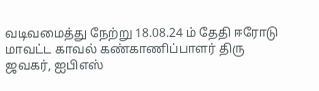வடிவமைத்து நேற்று 18.08.24 ம் தேதி ஈரோடு மாவட்ட காவல் கண்காணிப்பாளர் திரு
ஜவகர், ஐபிஎஸ்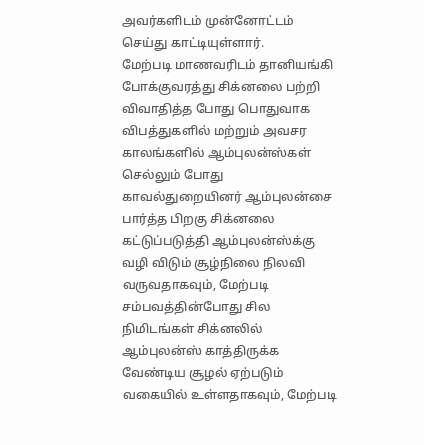அவர்களிடம் முன்னோட்டம் செய்து காட்டியுள்ளார்.
மேற்படி மாணவரிடம் தானியங்கி போக்குவரத்து சிக்னலை பற்றி விவாதித்த போது பொதுவாக விபத்துகளில் மற்றும் அவசர காலங்களில் ஆம்புலன்ஸ்கள் செல்லும் போது காவல்துறையினர் ஆம்புலன்சை பார்த்த பிறகு சிக்னலை கட்டுப்படுத்தி ஆம்புலன்ஸ்க்கு வழி விடும் சூழ்நிலை நிலவி வருவதாகவும், மேற்படி சம்பவத்தின்போது சில நிமிடங்கள் சிக்னலில் ஆம்புலன்ஸ் காத்திருக்க வேண்டிய சூழல் ஏற்படும் வகையில் உள்ளதாகவும், மேற்படி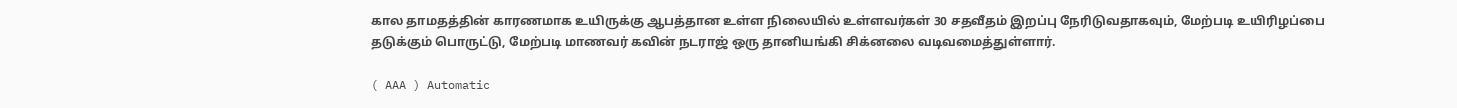கால தாமதத்தின் காரணமாக உயிருக்கு ஆபத்தான உள்ள நிலையில் உள்ளவர்கள் 30 சதவீதம் இறப்பு நேரிடுவதாகவும், மேற்படி உயிரிழப்பை தடுக்கும் பொருட்டு, மேற்படி மாணவர் கவின் நடராஜ் ஒரு தானியங்கி சிக்னலை வடிவமைத்துள்ளார்.

( AAA ) Automatic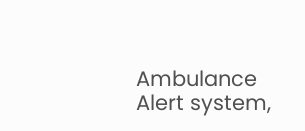Ambulance Alert system,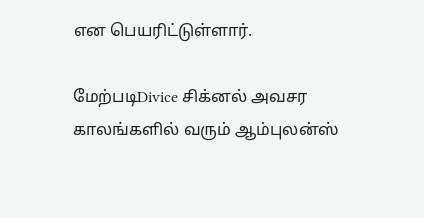என பெயரிட்டுள்ளார்.

மேற்படிDivice சிக்னல் அவசர காலங்களில் வரும் ஆம்புலன்ஸ்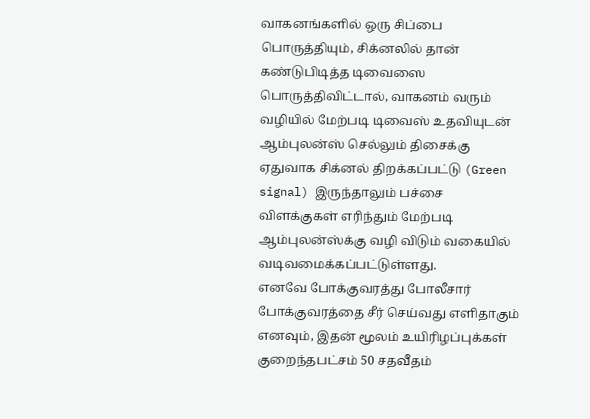வாகனங்களில் ஒரு சிப்பை பொருத்தியும், சிக்னலில் தான் கண்டுபிடித்த டிவைஸை பொருத்திவிட்டால், வாகனம் வரும் வழியில் மேற்படி டிவைஸ் உதவியுடன் ஆம்புலன்ஸ் செல்லும் திசைக்கு ஏதுவாக சிக்னல் திறக்கப்பட்டு (Green signal) இருந்தாலும் பச்சை விளக்குகள் எரிந்தும் மேற்படி ஆம்புலன்ஸ்க்கு வழி விடும் வகையில் வடிவமைக்கப்பட்டுள்ளது.
எனவே போக்குவரத்து போலீசார் போக்குவரத்தை சீர் செய்வது எளிதாகும் எனவும், இதன் மூலம் உயிரிழப்புக்கள் குறைந்தபட்சம் 50 சதவீதம்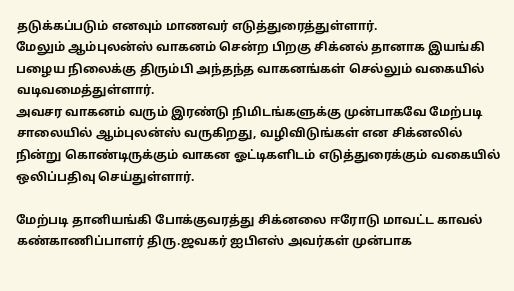தடுக்கப்படும் எனவும் மாணவர் எடுத்துரைத்துள்ளார்.
மேலும் ஆம்புலன்ஸ் வாகனம் சென்ற பிறகு சிக்னல் தானாக இயங்கி பழைய நிலைக்கு திரும்பி அந்தந்த வாகனங்கள் செல்லும் வகையில் வடிவமைத்துள்ளார்.
அவசர வாகனம் வரும் இரண்டு நிமிடங்களுக்கு முன்பாகவே மேற்படி சாலையில் ஆம்புலன்ஸ் வருகிறது, வழிவிடுங்கள் என சிக்னலில் நின்று கொண்டிருக்கும் வாகன ஓட்டிகளிடம் எடுத்துரைக்கும் வகையில் ஒலிப்பதிவு செய்துள்ளார்.

மேற்படி தானியங்கி போக்குவரத்து சிக்னலை ஈரோடு மாவட்ட காவல் கண்காணிப்பாளர் திரு.ஜவகர் ஐபிஎஸ் அவர்கள் முன்பாக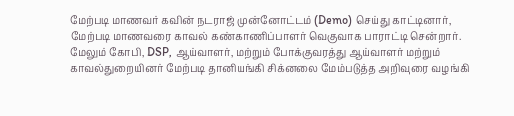மேற்படி மாணவர் கவின் நடராஜ் முன்னோட்டம் (Demo) செய்து காட்டினார்,
மேற்படி மாணவரை காவல் கண்காணிப்பாளர் வெகுவாக பாராட்டி சென்றார்.
மேலும் கோபி, DSP, ஆய்வாளர், மற்றும் போக்குவரத்து ஆய்வாளர் மற்றும் காவல்துறையினர் மேற்படி தானியங்கி சிக்னலை மேம்படுத்த அறிவுரை வழங்கி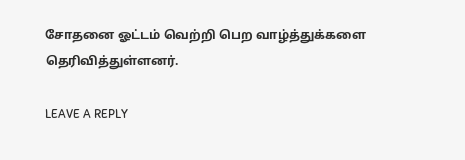சோதனை ஓட்டம் வெற்றி பெற வாழ்த்துக்களை தெரிவித்துள்ளனர்.

LEAVE A REPLY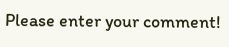Please enter your comment!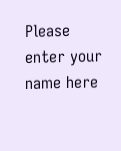Please enter your name here